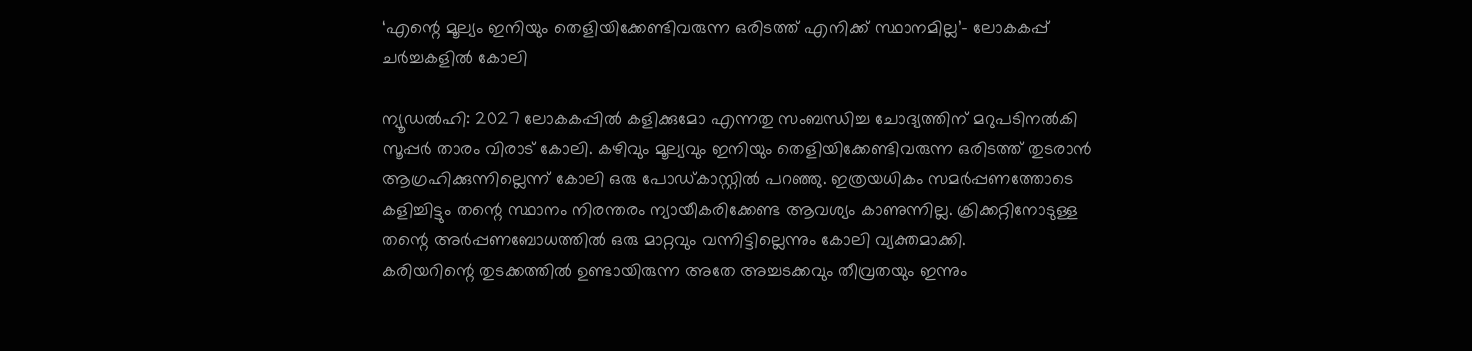‘എന്റെ മൂല്യം ഇനിയും തെളിയിക്കേണ്ടിവരുന്ന ഒരിടത്ത് എനിക്ക് സ്ഥാനമില്ല’- ലോകകപ്പ് ചർച്ചകളിൽ കോലി

ന്യൂഡൽഹി: 2027 ലോകകപ്പിൽ കളിക്കുമോ എന്നതു സംബന്ധിച്ച ചോദ്യത്തിന് മറുപടിനൽകി സൂപ്പർ താരം വിരാട് കോലി. കഴിവും മൂല്യവും ഇനിയും തെളിയിക്കേണ്ടിവരുന്ന ഒരിടത്ത് തുടരാൻ ആഗ്രഹിക്കുന്നില്ലെന്ന് കോലി ഒരു പോഡ്കാസ്റ്റിൽ പറഞ്ഞു. ഇത്രയധികം സമർപ്പണത്തോടെ കളിച്ചിട്ടും തന്റെ സ്ഥാനം നിരന്തരം ന്യായീകരിക്കേണ്ട ആവശ്യം കാണുന്നില്ല. ക്രിക്കറ്റിനോടുള്ള തന്റെ അർപ്പണബോധത്തിൽ ഒരു മാറ്റവും വന്നിട്ടില്ലെന്നും കോലി വ്യക്തമാക്കി.
കരിയറിന്റെ തുടക്കത്തിൽ ഉണ്ടായിരുന്ന അതേ അച്ചടക്കവും തീവ്രതയും ഇന്നും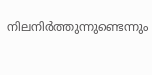നിലനിർത്തുന്നുണ്ടെന്നും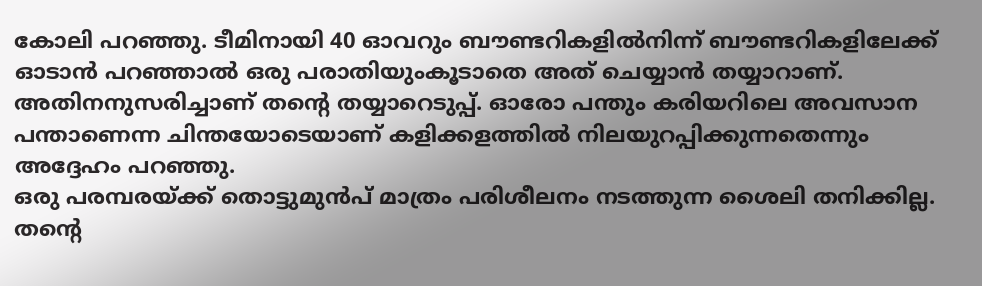കോലി പറഞ്ഞു. ടീമിനായി 40 ഓവറും ബൗണ്ടറികളിൽനിന്ന് ബൗണ്ടറികളിലേക്ക് ഓടാൻ പറഞ്ഞാൽ ഒരു പരാതിയുംകൂടാതെ അത് ചെയ്യാൻ തയ്യാറാണ്. അതിനനുസരിച്ചാണ് തന്റെ തയ്യാറെടുപ്പ്. ഓരോ പന്തും കരിയറിലെ അവസാന പന്താണെന്ന ചിന്തയോടെയാണ് കളിക്കളത്തിൽ നിലയുറപ്പിക്കുന്നതെന്നും അദ്ദേഹം പറഞ്ഞു.
ഒരു പരമ്പരയ്ക്ക് തൊട്ടുമുൻപ് മാത്രം പരിശീലനം നടത്തുന്ന ശൈലി തനിക്കില്ല. തന്റെ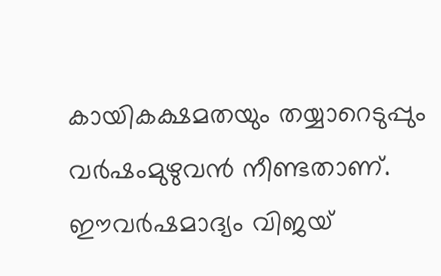കായികക്ഷമതയും തയ്യാറെടുപ്പും വർഷംമുഴുവൻ നീണ്ടതാണ്. ഈവർഷമാദ്യം വിജയ്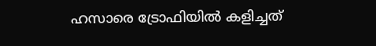ഹസാരെ ട്രോഫിയിൽ കളിച്ചത്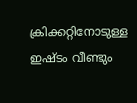ക്രിക്കറ്റിനോടുള്ള ഇഷ്ടം വീണ്ടും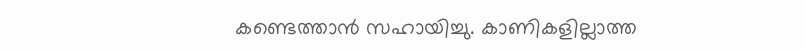കണ്ടെത്താൻ സഹായിച്ചു. കാണികളില്ലാത്ത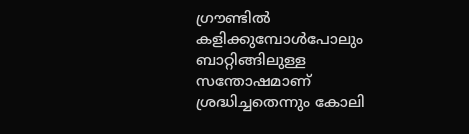ഗ്രൗണ്ടിൽ കളിക്കുമ്പോൾപോലും ബാറ്റിങ്ങിലുള്ള സന്തോഷമാണ് ശ്രദ്ധിച്ചതെന്നും കോലി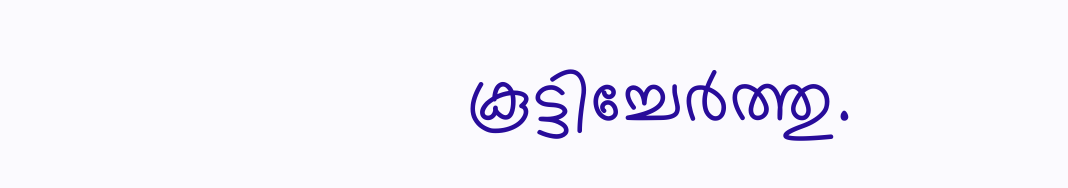കൂട്ടിച്ചേർത്തു.